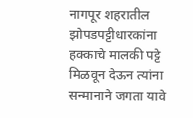नागपूर शहरातील झोपडपट्टीधारकांना हक्काचे मालकी पट्टे मिळवून देऊन त्यांना सन्मानाने जगता यावे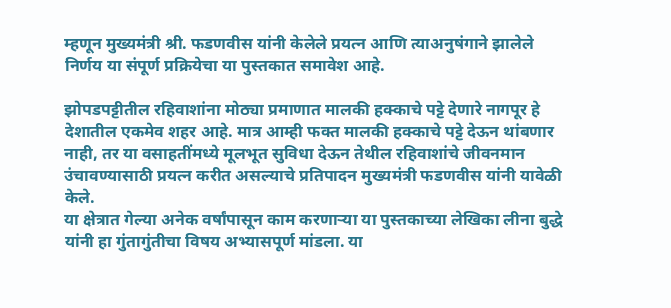म्हणून मुख्यमंत्री श्री. फडणवीस यांनी केलेले प्रयत्न आणि त्याअनुषंगाने झालेले निर्णय या संपूर्ण प्रक्रियेचा या पुस्तकात समावेश आहे.

झोपडपट्टीतील रहिवाशांना मोठ्या प्रमाणात मालकी हक्काचे पट्टे देणारे नागपूर हे देशातील एकमेव शहर आहे. मात्र आम्ही फक्त मालकी हक्काचे पट्टे देऊन थांबणार नाही, तर या वसाहतींमध्ये मूलभूत सुविधा देऊन तेथील रहिवाशांचे जीवनमान उंचावण्यासाठी प्रयत्न करीत असल्याचे प्रतिपादन मुख्यमंत्री फडणवीस यांनी यावेळी केले.
या क्षेत्रात गेल्या अनेक वर्षांपासून काम करणाऱ्या या पुस्तकाच्या लेखिका लीना बुद्धे यांनी हा गुंतागुंतीचा विषय अभ्यासपूर्ण मांडला. या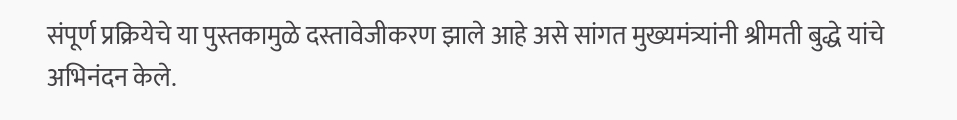संपूर्ण प्रक्रियेचे या पुस्तकामुळे दस्तावेजीकरण झाले आहे असे सांगत मुख्यमंत्र्यांनी श्रीमती बुद्धे यांचे अभिनंदन केले.